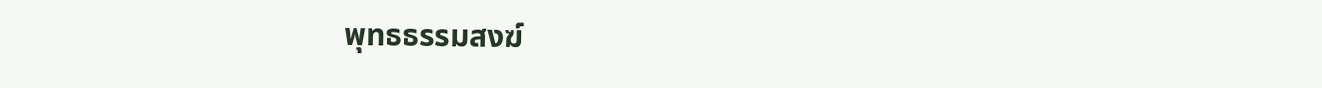พุทธธรรมสงฆ์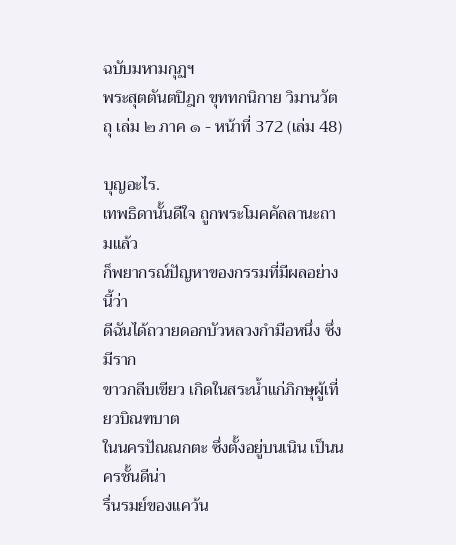ฉบับมหามกุฏฯ
พระสุตตันตปิฎก ขุททกนิกาย วิมานวัตถุ เล่ม ๒ ภาค ๑ - หน้าที่ 372 (เล่ม 48)

บุญอะไร.
เทพธิดานั้นดีใจ ถูกพระโมคคัลลานะถามแล้ว
ก็พยากรณ์ปัญหาของกรรมที่มีผลอย่างนี้ว่า
ดีฉันได้ถวายดอกบัวหลวงกำมือหนึ่ง ซึ่งมีราก
ขาวกลีบเขียว เกิดในสระน้ำแก่ภิกษุผู้เที่ยวบิณฑบาต
ในนครปัณณกตะ ซึ่งตั้งอยู่บนเนิน เป็นนครชั้นดีน่า
รื่นรมย์ของแคว้น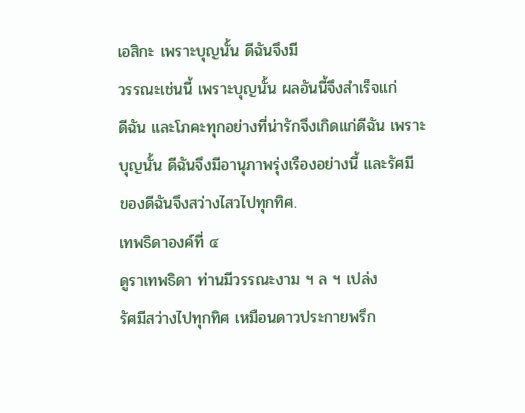เอสิกะ เพราะบุญนั้น ดีฉันจึงมี
วรรณะเช่นนี้ เพราะบุญนั้น ผลอันนี้จึงสำเร็จแก่
ดีฉัน และโภคะทุกอย่างที่น่ารักจึงเกิดแก่ดีฉัน เพราะ
บุญนั้น ดีฉันจึงมีอานุภาพรุ่งเรืองอย่างนี้ และรัศมี
ของดีฉันจึงสว่างไสวไปทุกทิศ.
เทพธิดาองค์ที่ ๔
ดูราเทพธิดา ท่านมีวรรณะงาม ฯ ล ฯ เปล่ง
รัศมีสว่างไปทุกทิศ เหมือนดาวประกายพรึก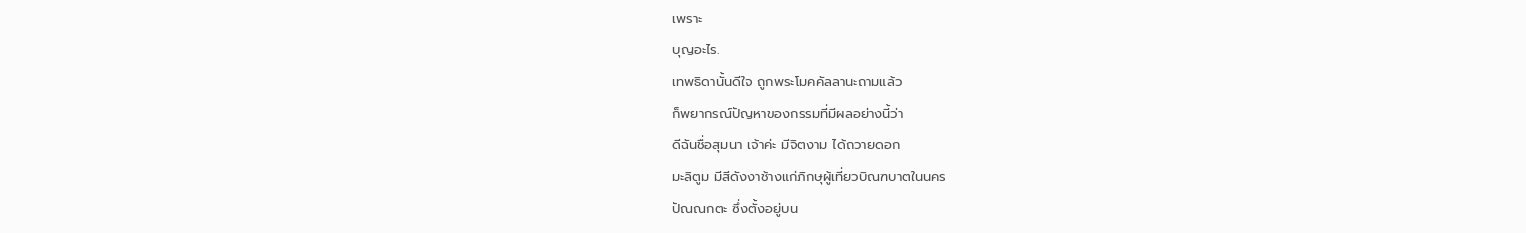เพราะ
บุญอะไร.
เทพธิดานั้นดีใจ ถูกพระโมคคัลลานะถามแล้ว
ก็พยากรณ์ปัญหาของกรรมที่มีผลอย่างนี้ว่า
ดีฉันชื่อสุมนา เจ้าค่ะ มีจิตงาม ได้ถวายดอก
มะลิตูม มีสีดังงาช้างแก่ภิกษุผู้เที่ยวบิณฑบาตในนคร
ปัณณกตะ ซึ่งตั้งอยู่บน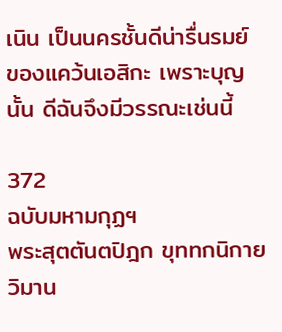เนิน เป็นนครชั้นดีน่ารื่นรมย์
ของแคว้นเอสิกะ เพราะบุญนั้น ดีฉันจึงมีวรรณะเช่นนี้

372
ฉบับมหามกุฏฯ
พระสุตตันตปิฎก ขุททกนิกาย วิมาน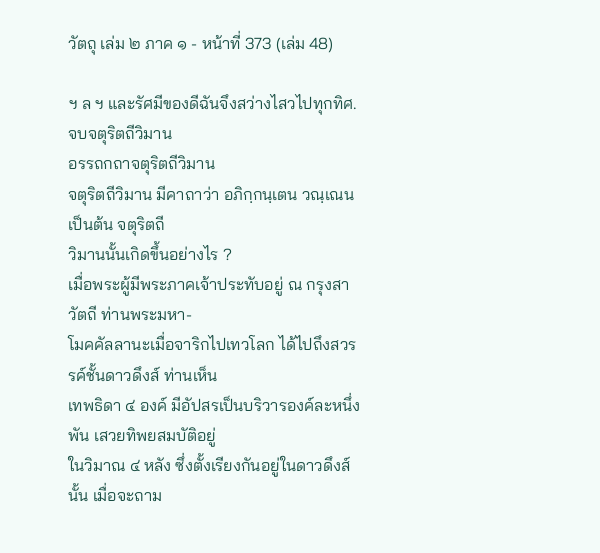วัตถุ เล่ม ๒ ภาค ๑ - หน้าที่ 373 (เล่ม 48)

ฯ ล ฯ และรัศมีของดีฉันจึงสว่างไสวไปทุกทิศ.
จบจตุริตถีวิมาน
อรรถกถาจตุริตถีวิมาน
จตุริตถีวิมาน มีคาถาว่า อภิกฺกนฺเตน วณฺเณน เป็นต้น จตุริตถี
วิมานนั้นเกิดขึ้นอย่างไร ?
เมื่อพระผู้มีพระภาคเจ้าประทับอยู่ ณ กรุงสาวัตถี ท่านพระมหา-
โมคคัลลานะเมื่อจาริกไปเทวโลก ได้ไปถึงสวรรค์ชั้นดาวดึงส์ ท่านเห็น
เทพธิดา ๔ องค์ มีอัปสรเป็นบริวารองค์ละหนึ่งพัน เสวยทิพยสมบัติอยู่
ในวิมาณ ๔ หลัง ซึ่งตั้งเรียงกันอยู่ในดาวดึงส์นั้น เมื่อจะถาม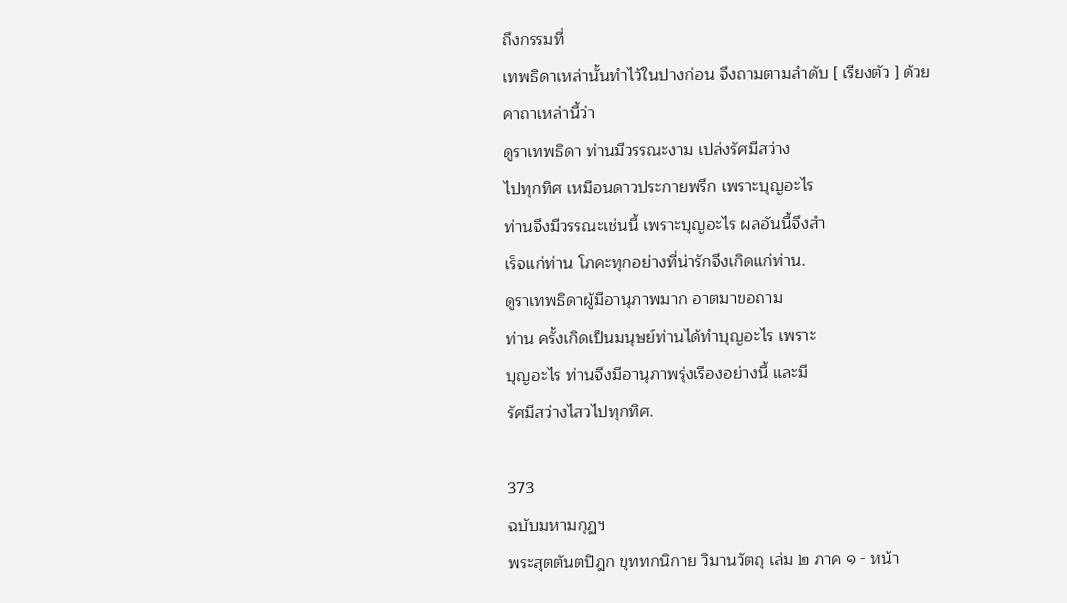ถึงกรรมที่
เทพธิดาเหล่านั้นทำไว้ในปางก่อน จึงถามตามลำดับ [ เรียงตัว ] ด้วย
คาถาเหล่านี้ว่า
ดูราเทพธิดา ท่านมีวรรณะงาม เปล่งรัศมีสว่าง
ไปทุกทิศ เหมือนดาวประกายพรึก เพราะบุญอะไร
ท่านจึงมีวรรณะเช่นนี้ เพราะบุญอะไร ผลอันนี้จึงสำ
เร็จแก่ท่าน โภคะทุกอย่างที่น่ารักจึงเกิดแก่ท่าน.
ดูราเทพธิดาผู้มีอานุภาพมาก อาตมาขอถาม
ท่าน ครั้งเกิดเป็นมนุษย์ท่านได้ทำบุญอะไร เพราะ
บุญอะไร ท่านจึงมีอานุภาพรุ่งเรืองอย่างนี้ และมี
รัศมีสว่างไสวไปทุกทิศ.

373
ฉบับมหามกุฏฯ
พระสุตตันตปิฎก ขุททกนิกาย วิมานวัตถุ เล่ม ๒ ภาค ๑ - หน้า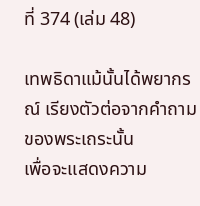ที่ 374 (เล่ม 48)

เทพธิดาแม้นั้นได้พยากรณ์ เรียงตัวต่อจากคำถามของพระเถระนั้น
เพื่อจะแสดงความ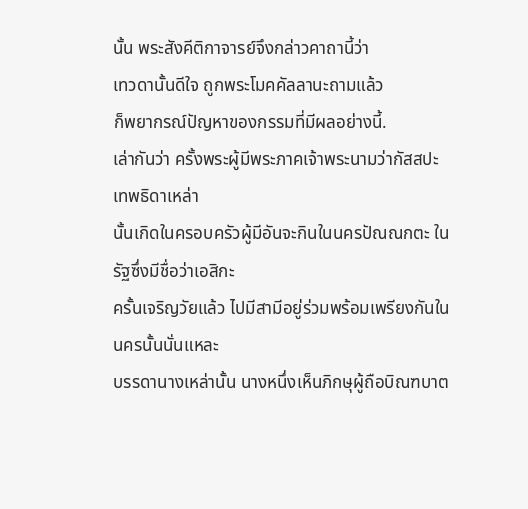นั้น พระสังคีติกาจารย์จึงกล่าวคาถานี้ว่า
เทวดานั้นดีใจ ถูกพระโมคคัลลานะถามแล้ว
ก็พยากรณ์ปัญหาของกรรมที่มีผลอย่างนี้.
เล่ากันว่า ครั้งพระผู้มีพระภาคเจ้าพระนามว่ากัสสปะ เทพธิดาเหล่า
นั้นเกิดในครอบครัวผู้มีอันจะกินในนครปัณณกตะ ในรัฐซึ่งมีชื่อว่าเอสิกะ
ครั้นเจริญวัยแล้ว ไปมีสามีอยู่ร่วมพร้อมเพรียงกันในนครนั้นนั่นแหละ
บรรดานางเหล่านั้น นางหนึ่งเห็นภิกษุผู้ถือบิณฑบาต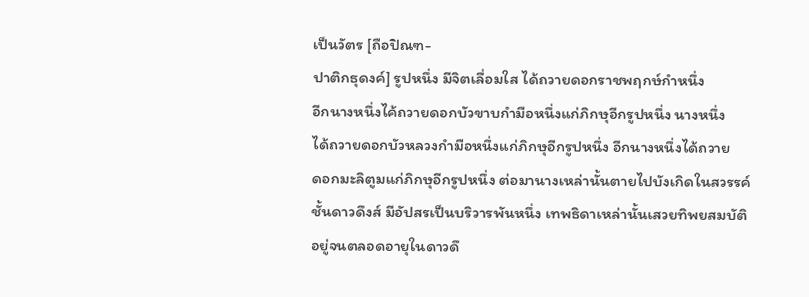เป็นวัตร [ถือปิณฑ-
ปาติกธุดงค์] รูปหนึ่ง มีจิตเลื่อมใส ได้ถวายดอกราชพฤกษ์กำหนึ่ง
อีกนางหนึ่งไค้ถวายดอกบัวขาบกำมือหนึ่งแก่ภิกษุอีกรูปหนึ่ง นางหนึ่ง
ได้ถวายดอกบัวหลวงกำมือหนึ่งแก่ภิกษุอีกรูปหนึ่ง อีกนางหนึ่งได้ถวาย
ดอกมะลิตูมแก่ภิกษุอีกรูปหนึ่ง ต่อมานางเหล่านั้นตายไปบังเกิดในสวรรค์
ชั้นดาวดึงส์ มีอัปสรเป็นบริวารพันหนึ่ง เทพธิดาเหล่านั้นเสวยทิพยสมบัติ
อยู่จนตลอดอายุในดาวดึ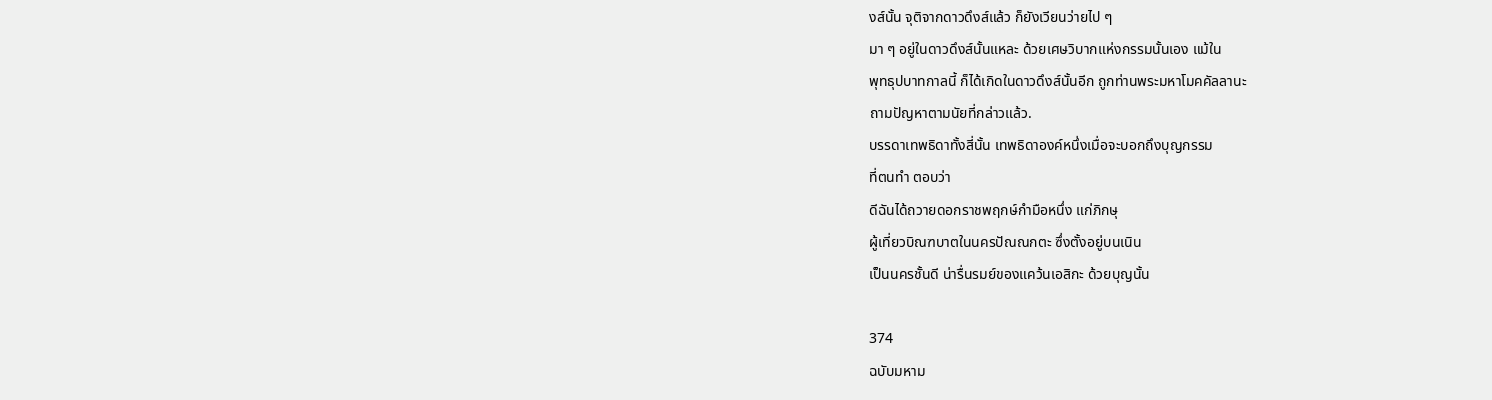งส์นั้น จุติจากดาวดึงส์แล้ว ก็ยังเวียนว่ายไป ๆ
มา ๆ อยู่ในดาวดึงส์นั้นแหละ ด้วยเศษวิบากแห่งกรรมนั้นเอง แม้ใน
พุทธุปบาทกาลนี้ ก็ได้เกิดในดาวดึงส์นั้นอีก ถูกท่านพระมหาโมคคัลลานะ
ถามปัญหาตามนัยที่กล่าวแล้ว.
บรรดาเทพธิดาทั้งสี่นั้น เทพธิดาองค์หนึ่งเมื่อจะบอกถึงบุญกรรม
ที่ตนทำ ตอบว่า
ดีฉันได้ถวายดอกราชพฤกษ์กำมือหนึ่ง แก่ภิกษุ
ผู้เที่ยวบิณฑบาตในนครปัณณกตะ ซึ่งตั้งอยู่บนเนิน
เป็นนครชั้นดี น่ารื่นรมย์ของแคว้นเอสิกะ ด้วยบุญนั้น

374
ฉบับมหาม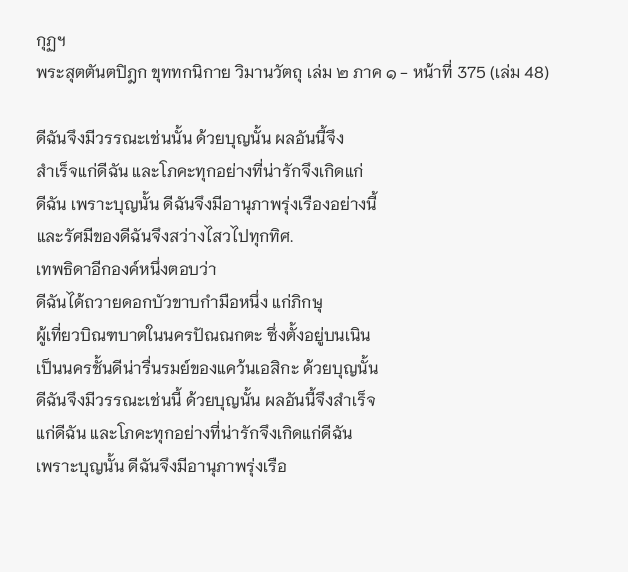กุฏฯ
พระสุตตันตปิฎก ขุททกนิกาย วิมานวัตถุ เล่ม ๒ ภาค ๑ - หน้าที่ 375 (เล่ม 48)

ดีฉันจึงมีวรรณะเช่นนั้น ด้วยบุญนั้น ผลอันนี้จึง
สำเร็จแก่ดีฉัน และโภคะทุกอย่างที่น่ารักจึงเกิดแก่
ดีฉัน เพราะบุญนั้น ดีฉันจึงมีอานุภาพรุ่งเรืองอย่างนี้
และรัศมีของดีฉันจึงสว่างไสวไปทุกทิศ.
เทพธิดาอีกองค์หนึ่งตอบว่า
ดีฉันได้ถวายดอกบัวขาบกำมือหนึ่ง แก่ภิกษุ
ผู้เที่ยวบิณฑบาตในนครปัณณกตะ ซึ่งตั้งอยู่บนเนิน
เป็นนครชั้นดีน่ารื่นรมย์ของแคว้นเอสิกะ ด้วยบุญนั้น
ดีฉันจึงมีวรรณะเช่นนี้ ด้วยบุญนั้น ผลอันนี้จึงสำเร็จ
แก่ดีฉัน และโภคะทุกอย่างที่น่ารักจึงเกิดแก่ดีฉัน
เพราะบุญนั้น ดีฉันจึงมีอานุภาพรุ่งเรือ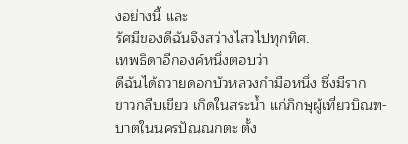งอย่างนี้ และ
รัศมีของดีฉันจึงสว่างไสวไปทุกทิศ.
เทพธิดาอีกองค์หนึ่งตอบว่า
ดีฉันได้ถวายดอกบัวหลวงกำมือหนึ่ง ซึ่งมีราก
ขาวกลีบเขียว เกิดในสระน้ำ แก่ภิกษุผู้เที่ยวบิณฑ-
บาตในนครปัณณกตะ ตั้ง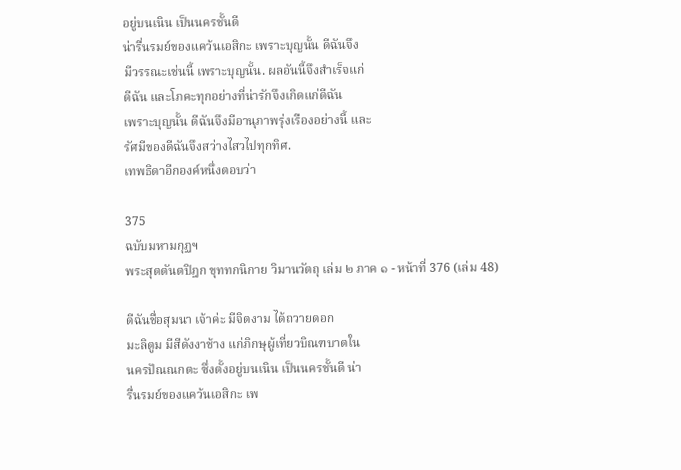อยู่บนเนิน เป็นนครชั้นดี
น่ารื่นรมย์ของแคว้นเอสิกะ เพราะบุญนั้น ดีฉันจึง
มีวรรณะเช่นนี้ เพราะบุญนั้น. ผลอันนี้จึงสำเร็จแก่
ดีฉัน และโภคะทุกอย่างที่น่ารักจึงเกิดแก่ดีฉัน
เพราะบุญนั้น ดีฉันจึงมีอานุภาพรุ่งเรืองอย่างนี้ และ
รัศมีของดีฉันจึงสว่างไสวไปทุกทิศ.
เทพธิดาอีกองค์หนึ่งตอบว่า

375
ฉบับมหามกุฏฯ
พระสุตตันตปิฎก ขุททกนิกาย วิมานวัตถุ เล่ม ๒ ภาค ๑ - หน้าที่ 376 (เล่ม 48)

ดีฉันชื่อสุมนา เจ้าค่ะ มีจิตงาม ได้ถวายดอก
มะลิตูม มีสีดังงาช้าง แก่ภิกษุผู้เที่ยวบิณฑบาตใน
นครปัณณกตะ ซึ่งตั้งอยู่บนเนิน เป็นนครชั้นดี น่า
รื่นรมย์ของแคว้นเอสิกะ เพ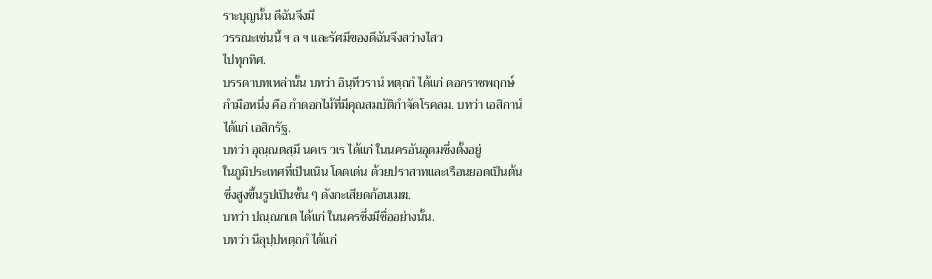ราะบุญนั้น ดีฉันจึงมี
วรรณะเช่นนี้ ฯ ล ฯ และรัศมีของดีฉันจึงสว่างไสว
ไปทุกทิศ.
บรรดาบทเหล่านั้น บทว่า อินฺทีวรานํ หตฺถกํ ได้แก่ ดอกราชพฤกษ์
กำมือหนึ่ง คือ กำดอกไม้ที่มีคุณสมบัติกำจัดโรคลม. บทว่า เอสิกานํ
ได้แก่ เอสิกรัฐ.
บทว่า อุณฺณตสฺมึ นคเร วเร ได้แก่ ในนครอันอุดมซึ่งตั้งอยู่
ในภูมิประเทศที่เป็นเนิน โดดเด่น ด้วยปราสาทและเรือนยอดเป็นต้น
ซึ่งสูงขึ้นรูปเป็นชั้น ๆ ดังกะเสียดก้อนเมฆ.
บทว่า ปณฺณกเต ได้แก่ ในนครซึ่งมีชื่ออย่างนั้น.
บทว่า นีลุปฺปหตฺถกํ ได้แก่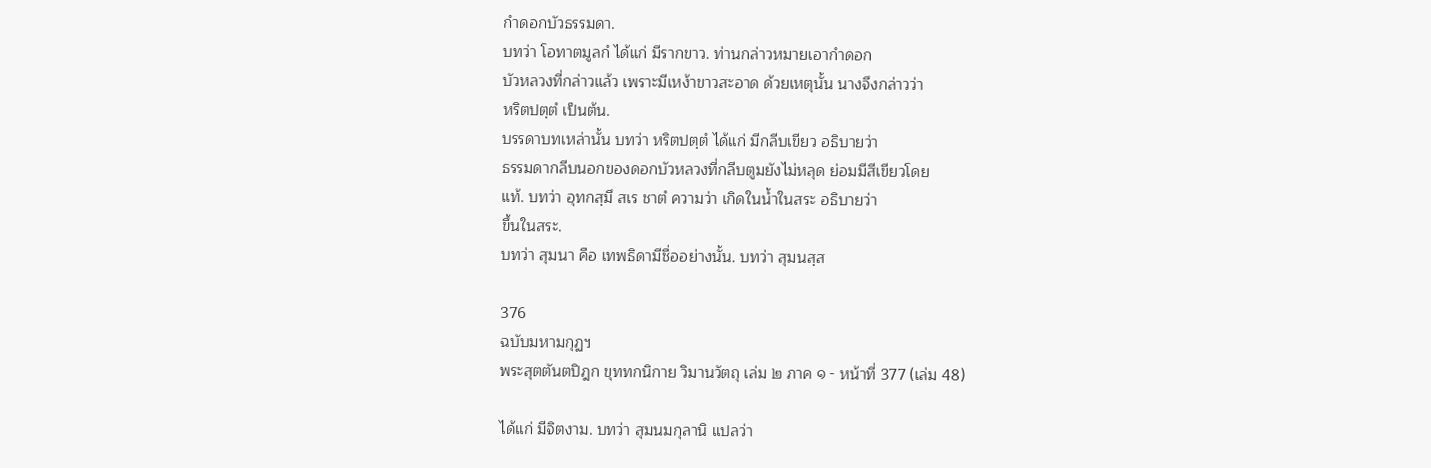กำดอกบัวธรรมดา.
บทว่า โอทาตมูลกํ ได้แก่ มีรากขาว. ท่านกล่าวหมายเอากำดอก
บัวหลวงที่กล่าวแล้ว เพราะมีเหง้าขาวสะอาด ด้วยเหตุนั้น นางจึงกล่าวว่า
หริตปตฺตํ เป็นต้น.
บรรดาบทเหล่านั้น บทว่า หริตปตฺตํ ได้แก่ มีกลีบเขียว อธิบายว่า
ธรรมดากลีบนอกของดอกบัวหลวงที่กลีบตูมยังไม่หลุด ย่อมมีสีเขียวโดย
แท้. บทว่า อุทกสฺมึ สเร ชาตํ ความว่า เกิดในน้ำในสระ อธิบายว่า
ขึ้นในสระ.
บทว่า สุมนา คือ เทพธิดามีชื่ออย่างนั้น. บทว่า สุมนสฺส

376
ฉบับมหามกุฏฯ
พระสุตตันตปิฎก ขุททกนิกาย วิมานวัตถุ เล่ม ๒ ภาค ๑ - หน้าที่ 377 (เล่ม 48)

ได้แก่ มีจิตงาม. บทว่า สุมนมกุลานิ แปลว่า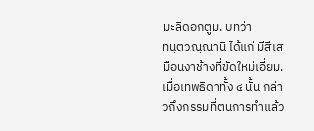มะลิดอกตูม. บทว่า
ทนฺตวณฺณานิ ได้แก่ มีสีเสมือนงาช้างที่ขัดใหม่เอี่ยม.
เมื่อเทพธิดาทั้ง ๔ นั้น กล่าวถึงกรรมที่ตนการทำแล้ว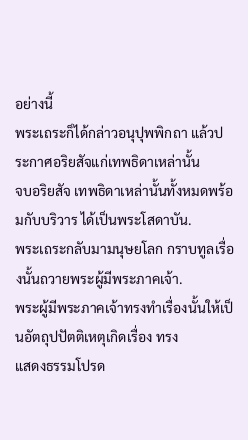อย่างนี้
พระเถระก็ได้กล่าวอนุปุพพิกถา แล้วประกาศอริยสัจแก่เทพธิดาเหล่านั้น
จบอริยสัจ เทพธิดาเหล่านั้นทั้งหมดพร้อมกับบริวาร ได้เป็นพระโสดาบัน.
พระเถระกลับมามนุษยโลก กราบทูลเรื่องนั้นถวายพระผู้มีพระภาคเจ้า.
พระผู้มีพระภาคเจ้าทรงทำเรื่องนั้นให้เป็นอัตถุปปัตติเหตุเกิดเรื่อง ทรง
แสดงธรรมโปรด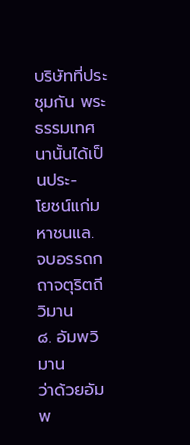บริษัทที่ประชุมกัน พระธรรมเทศนานั้นได้เป็นประ-
โยชน์แก่มหาชนแล.
จบอรรถกถาจตุริตถีวิมาน
๘. อัมพวิมาน
ว่าด้วยอัมพ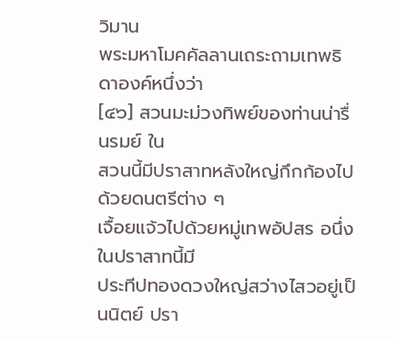วิมาน
พระมหาโมคคัลลานเถระถามเทพธิดาองค์หนึ่งว่า
[๔๖] สวนมะม่วงทิพย์ของท่านน่ารื่นรมย์ ใน
สวนนี้มีปราสาทหลังใหญ่กึกก้องไปด้วยดนตรีต่าง ๆ
เจื้อยแจ้วไปด้วยหมู่เทพอัปสร อนึ่ง ในปราสาทนี้มี
ประทีปทองดวงใหญ่สว่างไสวอยู่เป็นนิตย์ ปรา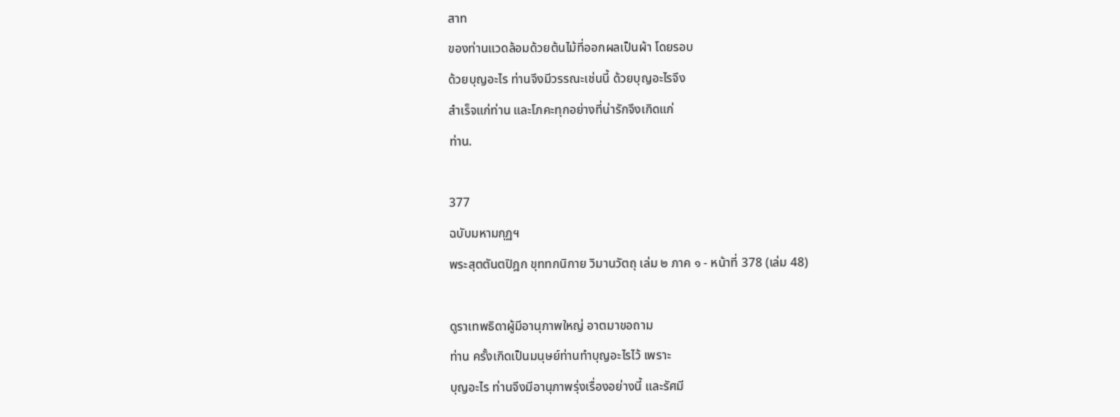สาท
ของท่านแวดล้อมด้วยต้นไม้ที่ออกผลเป็นผ้า โดยรอบ
ด้วยบุญอะไร ท่านจึงมีวรรณะเช่นนี้ ด้วยบุญอะไรจึง
สำเร็จแก่ท่าน และโภคะทุกอย่างที่น่ารักจึงเกิดแก่
ท่าน.

377
ฉบับมหามกุฏฯ
พระสุตตันตปิฎก ขุททกนิกาย วิมานวัตถุ เล่ม ๒ ภาค ๑ - หน้าที่ 378 (เล่ม 48)

ดูราเทพธิดาผู้มีอานุภาพใหญ่ อาตมาขอถาม
ท่าน ครั้งเกิดเป็นมนุษย์ท่านทำบุญอะไรไว้ เพราะ
บุญอะไร ท่านจึงมีอานุภาพรุ่งเรื่องอย่างนี้ และรัศมี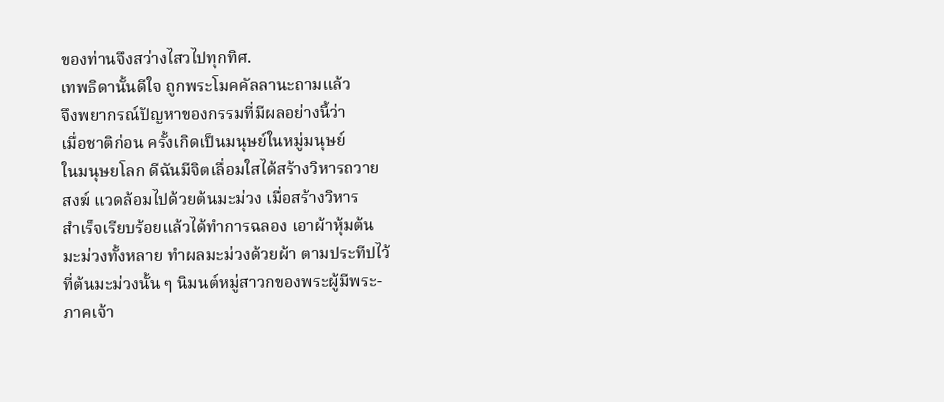ของท่านจึงสว่างไสวไปทุกทิศ.
เทพธิดานั้นดีใจ ถูกพระโมคคัลลานะถามแล้ว
จึงพยากรณ์ปัญหาของกรรมที่มีผลอย่างนี้ว่า
เมื่อชาติก่อน ครั้งเกิดเป็นมนุษย์ในหมู่มนุษย์
ในมนุษยโลก ดีฉันมีจิตเลื่อมใสได้สร้างวิหารถวาย
สงฆ์ แวดล้อมไปด้วยต้นมะม่วง เมื่อสร้างวิหาร
สำเร็จเรียบร้อยแล้วได้ทำการฉลอง เอาผ้าหุ้มต้น
มะม่วงทั้งหลาย ทำผลมะม่วงด้วยผ้า ตามประทีปไว้
ที่ต้นมะม่วงนั้น ๆ นิมนต์หมู่สาวกของพระผู้มีพระ-
ภาคเจ้า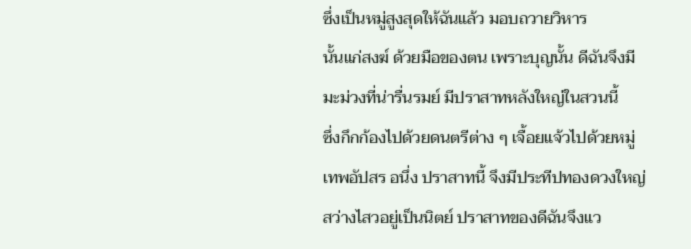ซึ่งเป็นหมู่สูงสุดให้ฉันแล้ว มอบถวายวิหาร
นั้นแก่สงฆ์ ด้วยมือของตน เพราะบุญนั้น ดีฉันจึงมี
มะม่วงที่น่ารื่นรมย์ มีปราสาทหลังใหญ่ในสวนนี้
ซึ่งกึกก้องไปด้วยดนตรีต่าง ๆ เจื้อยแจ้วไปด้วยหมู่
เทพอัปสร อนึ่ง ปราสาทนี้ จึงมีประทีปทองดวงใหญ่
สว่างไสวอยู่เป็นนิตย์ ปราสาทของดีฉันจึงแว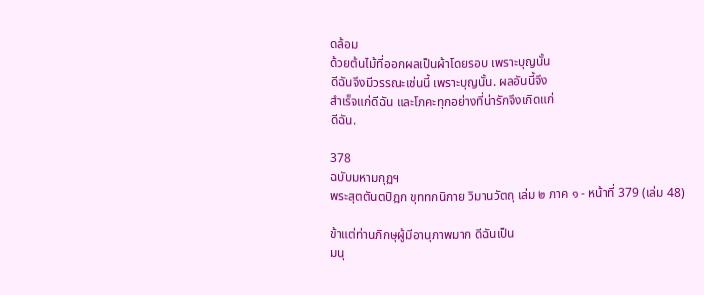ดล้อม
ด้วยต้นไม้ที่ออกผลเป็นผ้าโดยรอบ เพราะบุญนั้น
ดีฉันจึงมีวรรณะเช่นนี้ เพราะบุญนั้น. ผลอันนี้จึง
สำเร็จแก่ดีฉัน และโภคะทุกอย่างที่น่ารักจึงเกิดแก่
ดีฉัน.

378
ฉบับมหามกุฏฯ
พระสุตตันตปิฎก ขุททกนิกาย วิมานวัตถุ เล่ม ๒ ภาค ๑ - หน้าที่ 379 (เล่ม 48)

ข้าแต่ท่านภิกษุผู้มีอานุภาพมาก ดีฉันเป็น
มนุ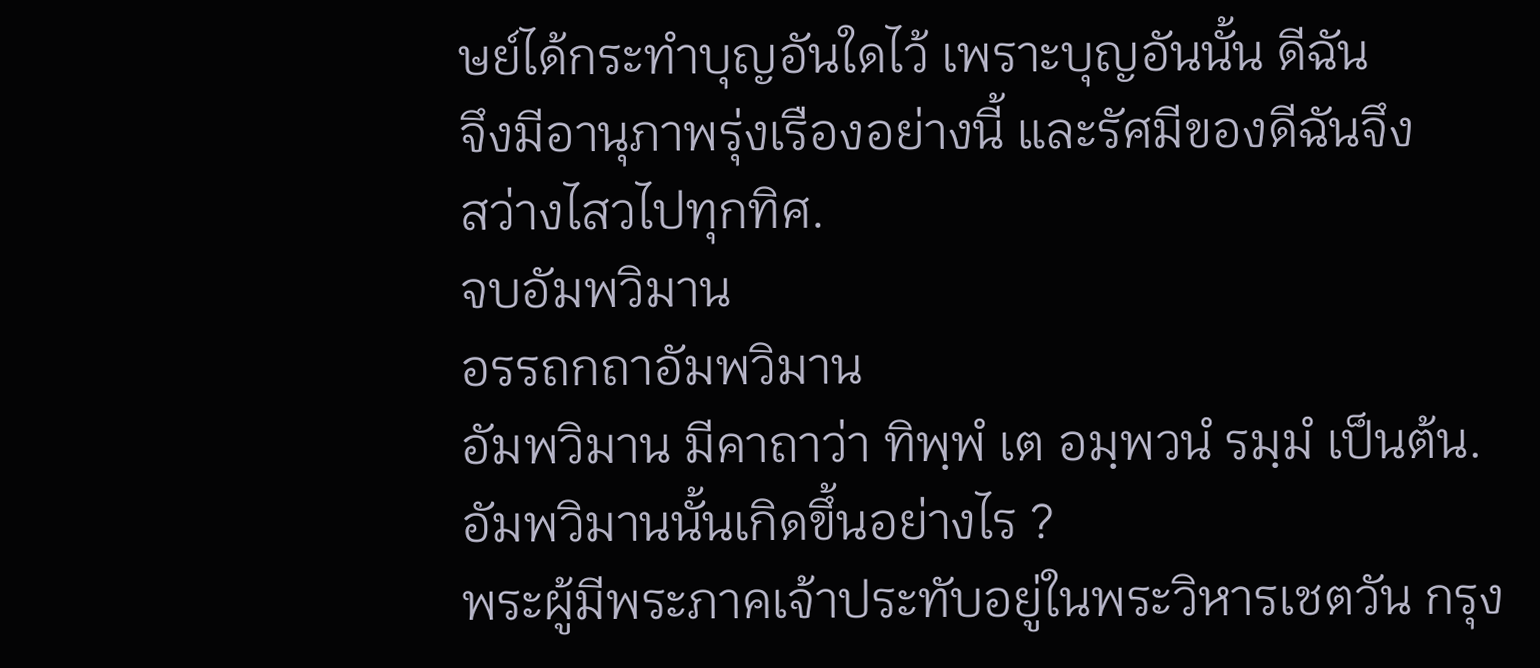ษย์ได้กระทำบุญอันใดไว้ เพราะบุญอันนั้น ดีฉัน
จึงมีอานุภาพรุ่งเรืองอย่างนี้ และรัศมีของดีฉันจึง
สว่างไสวไปทุกทิศ.
จบอัมพวิมาน
อรรถกถาอัมพวิมาน
อัมพวิมาน มีคาถาว่า ทิพฺพํ เต อมฺพวนํ รมฺมํ เป็นต้น.
อัมพวิมานนั้นเกิดขึ้นอย่างไร ?
พระผู้มีพระภาคเจ้าประทับอยู่ในพระวิหารเชตวัน กรุง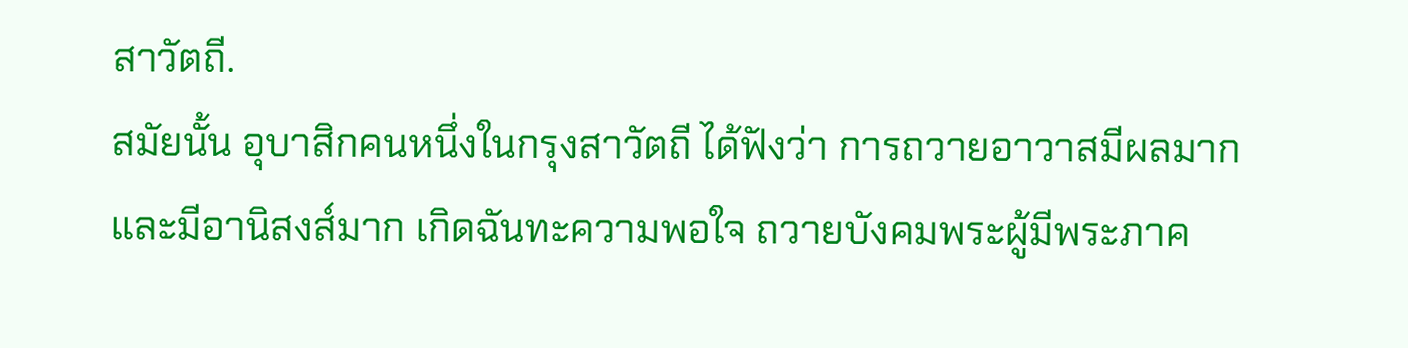สาวัตถี.
สมัยนั้น อุบาสิกคนหนึ่งในกรุงสาวัตถี ได้ฟังว่า การถวายอาวาสมีผลมาก
และมีอานิสงส์มาก เกิดฉันทะความพอใจ ถวายบังคมพระผู้มีพระภาค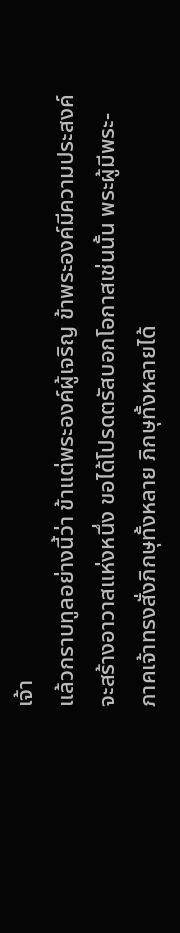เจ้า
แล้วกราบทูลอย่างนี้ว่า ข้าแต่พระองค์ผู้เจริญ ข้าพระองค์มีความประสงค์
จะสร้างอาวาสแห่งหนึ่ง ขอได้โปรดตรัสบอกโอกาสเช่นนั้น พระผู้มีพระ-
ภาคเจ้าทรงสั่งภิกษุทั้งหลาย ภิกษุทั้งหลายได้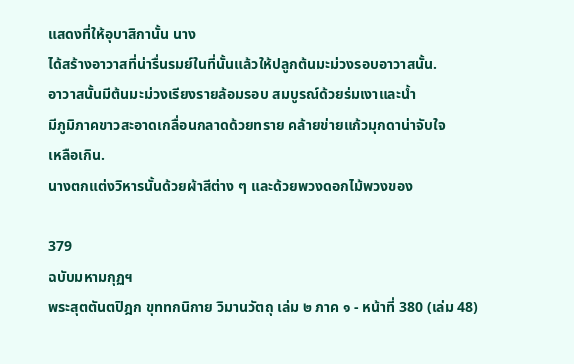แสดงที่ให้อุบาสิกานั้น นาง
ได้สร้างอาวาสที่น่ารื่นรมย์ในที่นั้นแล้วให้ปลูกต้นมะม่วงรอบอาวาสนั้น.
อาวาสนั้นมีต้นมะม่วงเรียงรายล้อมรอบ สมบูรณ์ด้วยร่มเงาและน้ำ
มีภูมิภาคขาวสะอาดเกลื่อนกลาดด้วยทราย คล้ายข่ายแก้วมุกดาน่าจับใจ
เหลือเกิน.
นางตกแต่งวิหารนั้นด้วยผ้าสีต่าง ๆ และด้วยพวงดอกไม้พวงของ

379
ฉบับมหามกุฏฯ
พระสุตตันตปิฎก ขุททกนิกาย วิมานวัตถุ เล่ม ๒ ภาค ๑ - หน้าที่ 380 (เล่ม 48)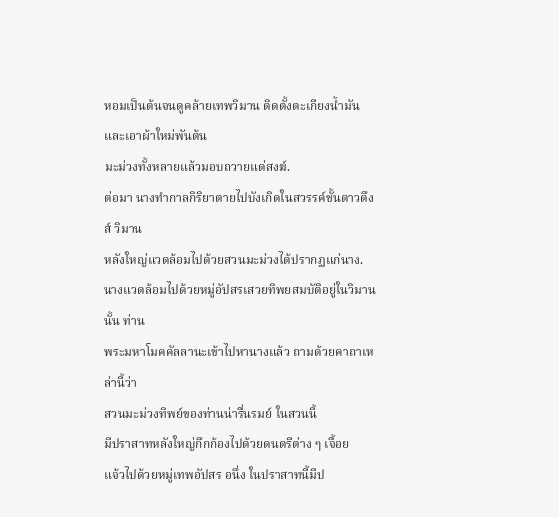หอมเป็นต้นจนดูคล้ายเทพวิมาน ติดตั้งตะเกียงน้ำมันและเอาผ้าใหม่พันต้น
มะม่วงทั้งหลายแล้วมอบถวายแด่สงฆ์.
ต่อมา นางทำกาลกิริยาตายไปบังเกิดในสวรรค์ชั้นดาวดึงส์ วิมาน
หลังใหญ่แวดล้อมไปด้วยสวนมะม่วงได้ปรากฏแก่นาง.
นางแวดล้อมไปด้วยหมู่อัปสรเสวยทิพยสมบัติอยู่ในวิมานนั้น ท่าน
พระมหาโมคคัลลานะเข้าไปหานางแล้ว ถามด้วยคาถาเหล่านี้ว่า
สวนมะม่วงทิพย์ของท่านน่ารื่นรมย์ ในสวนนี้
มีปราสาทหลังใหญ่กึกก้องไปด้วยดนตรีต่าง ๆ เจื้อย
แจ้วไปด้วยหมู่เทพอัปสร อนึ่ง ในปราสาทนี้มีป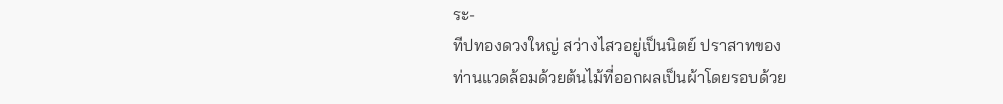ระ-
ทีปทองดวงใหญ่ สว่างไสวอยู่เป็นนิตย์ ปราสาทของ
ท่านแวดล้อมด้วยต้นไม้ที่ออกผลเป็นผ้าโดยรอบด้วย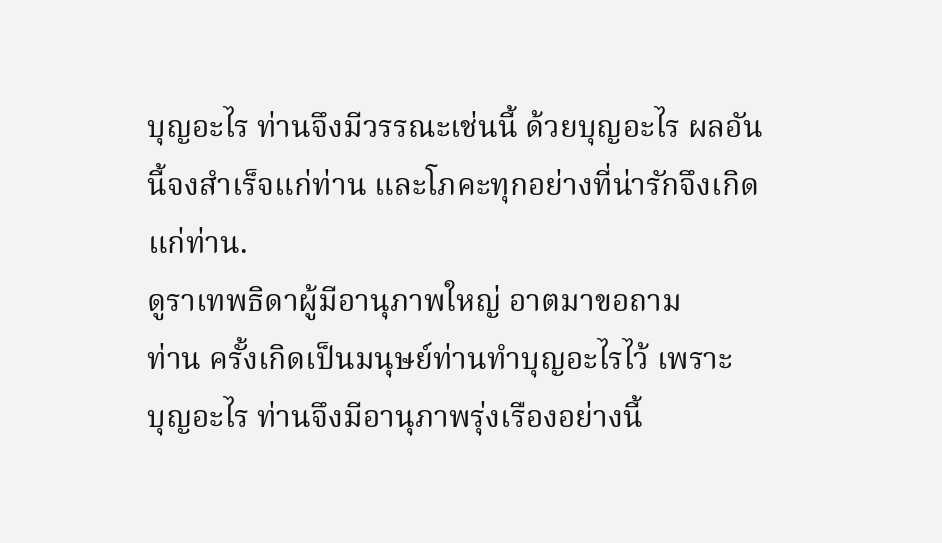บุญอะไร ท่านจึงมีวรรณะเช่นนี้ ด้วยบุญอะไร ผลอัน
นี้จงสำเร็จแก่ท่าน และโภคะทุกอย่างที่น่ารักจึงเกิด
แก่ท่าน.
ดูราเทพธิดาผู้มีอานุภาพใหญ่ อาตมาขอถาม
ท่าน ครั้งเกิดเป็นมนุษย์ท่านทำบุญอะไรไว้ เพราะ
บุญอะไร ท่านจึงมีอานุภาพรุ่งเรืองอย่างนี้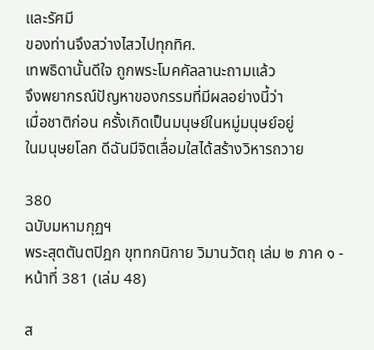และรัศมี
ของท่านจึงสว่างไสวไปทุกทิศ.
เทพธิดานั้นดีใจ ถูกพระโมคคัลลานะถามแล้ว
จึงพยากรณ์ปัญหาของกรรมที่มีผลอย่างนี้ว่า
เมื่อชาติก่อน ครั้งเกิดเป็นมนุษย์ในหมู่มนุษย์อยู่
ในมนุษยโลก ดีฉันมีจิตเลื่อมใสได้สร้างวิหารถวาย

380
ฉบับมหามกุฏฯ
พระสุตตันตปิฎก ขุททกนิกาย วิมานวัตถุ เล่ม ๒ ภาค ๑ - หน้าที่ 381 (เล่ม 48)

ส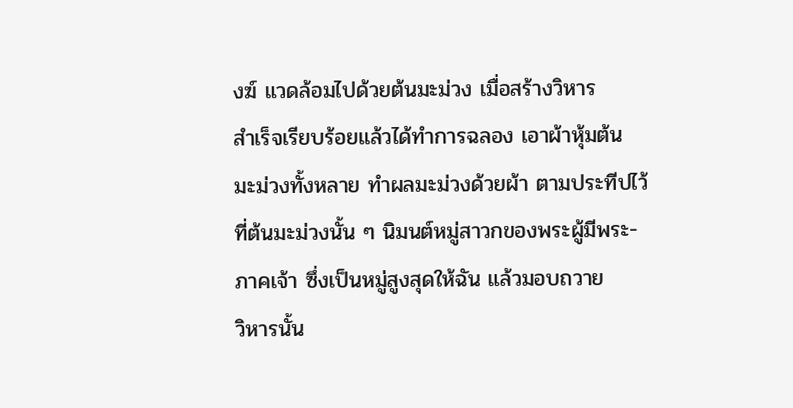งฆ์ แวดล้อมไปด้วยต้นมะม่วง เมื่อสร้างวิหาร
สำเร็จเรียบร้อยแล้วได้ทำการฉลอง เอาผ้าหุ้มต้น
มะม่วงทั้งหลาย ทำผลมะม่วงด้วยผ้า ตามประทีปไว้
ที่ต้นมะม่วงนั้น ๆ นิมนต์หมู่สาวกของพระผู้มีพระ-
ภาคเจ้า ซึ่งเป็นหมู่สูงสุดให้ฉัน แล้วมอบถวาย
วิหารนั้น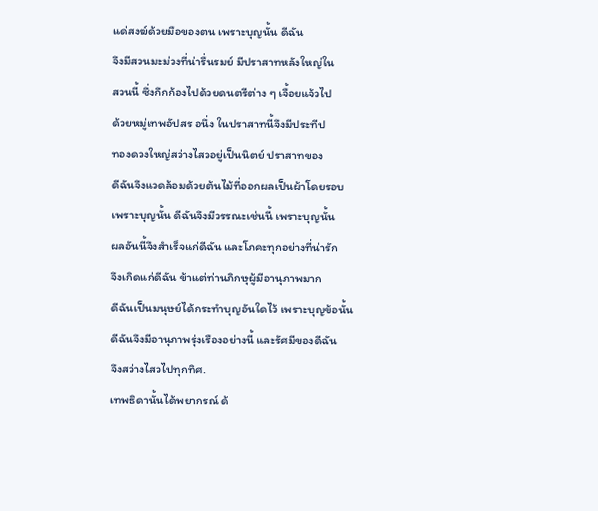แด่สงฆ์ด้วยมือของตน เพราะบุญนั้น ดีฉัน
จึงมีสวนมะม่วงที่น่ารื่นรมย์ มีปราสาทหลังใหญ่ใน
สวนนี้ ซึ่งกึกก้องไปด้วยดนตรีต่าง ๆ เจื้อยแจ้วไป
ด้วยหมู่เทพอัปสร อนึ่ง ในปราสาทนี้จึงมีประทีป
ทองดวงใหญ่สว่างไสวอยู่เป็นนิตย์ ปราสาทของ
ดีฉันจึงแวดล้อมด้วยต้นไม้ที่ออกผลเป็นผ้าโดยรอบ
เพราะบุญนั้น ดีฉันจึงมีวรรณะเช่นนี้ เพราะบุญนั้น
ผลอันนี้จึงสำเร็จแก่ดีฉัน และโภคะทุกอย่างที่น่ารัก
จึงเกิดแก่ดีฉัน ข้าแต่ท่านภิกษุผู้มีอานุภาพมาก
ดีฉันเป็นมนุษย์ได้กระทำบุญอันใดไว้ เพราะบุญข้อนั้น
ดีฉันจึงมีอานุภาพรุ่งเรืองอย่างนี้ และรัศมีของดีฉัน
จึงสว่างไสวไปทุกทิศ.
เทพธิดานั้นได้พยากรณ์ ด้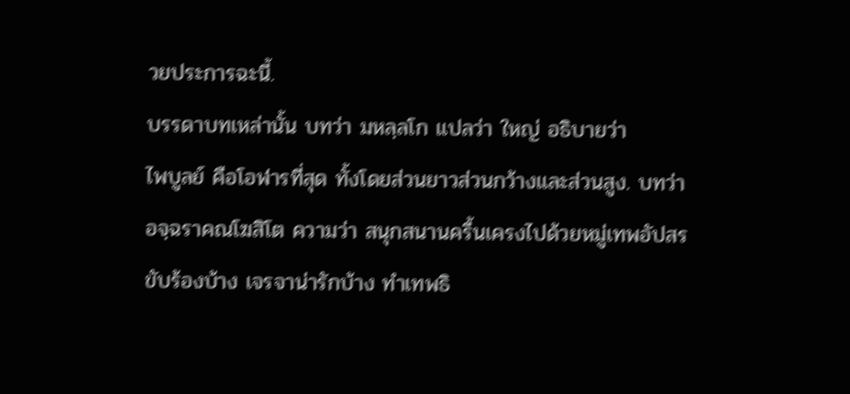วยประการฉะนี้.
บรรดาบทเหล่านั้น บทว่า มหลฺลโก แปลว่า ใหญ่ อธิบายว่า
ไพบูลย์ คือโอฬารที่สุด ทั้งโดยส่วนยาวส่วนกว้างและส่วนสูง. บทว่า
อจฺฉราคณโฆสิโต ความว่า สนุกสนานครื้นเครงไปด้วยหมู่เทพอัปสร
ขับร้องบ้าง เจรจาน่ารักบ้าง ทำเทพธิ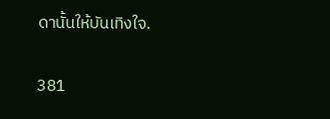ดานั้นให้บันเทิงใจ.

381